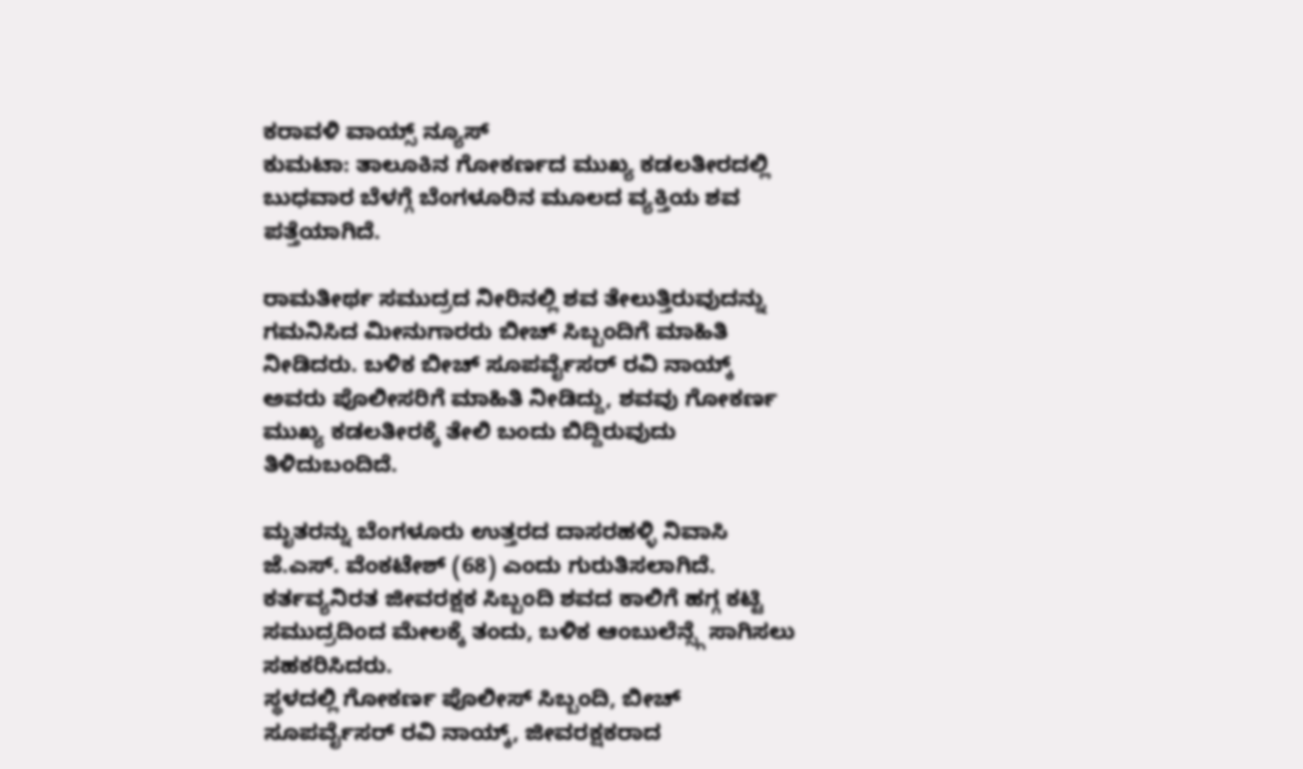ಕರಾವಳಿ ವಾಯ್ಸ್ ನ್ಯೂಸ್
ಕುಮಟಾ: ತಾಲೂಕಿನ ಗೋಕರ್ಣದ ಮುಖ್ಯ ಕಡಲತೀರದಲ್ಲಿ ಬುಧವಾರ ಬೆಳಗ್ಗೆ ಬೆಂಗಳೂರಿನ ಮೂಲದ ವ್ಯಕ್ತಿಯ ಶವ ಪತ್ತೆಯಾಗಿದೆ.

ರಾಮತೀರ್ಥ ಸಮುದ್ರದ ನೀರಿನಲ್ಲಿ ಶವ ತೇಲುತ್ತಿರುವುದನ್ನು ಗಮನಿಸಿದ ಮೀನುಗಾರರು ಬೀಚ್ ಸಿಬ್ಬಂದಿಗೆ ಮಾಹಿತಿ ನೀಡಿದರು. ಬಳಿಕ ಬೀಚ್ ಸೂಪರ್ವೈಸರ್ ರವಿ ನಾಯ್ಕ್ ಅವರು ಪೊಲೀಸರಿಗೆ ಮಾಹಿತಿ ನೀಡಿದ್ದು, ಶವವು ಗೋಕರ್ಣ ಮುಖ್ಯ ಕಡಲತೀರಕ್ಕೆ ತೇಲಿ ಬಂದು ಬಿದ್ದಿರುವುದು ತಿಳಿದುಬಂದಿದೆ.

ಮೃತರನ್ನು ಬೆಂಗಳೂರು ಉತ್ತರದ ದಾಸರಹಳ್ಳಿ ನಿವಾಸಿ ಜೆ.ಎಸ್. ವೆಂಕಟೇಶ್ (68) ಎಂದು ಗುರುತಿಸಲಾಗಿದೆ. ಕರ್ತವ್ಯನಿರತ ಜೀವರಕ್ಷಕ ಸಿಬ್ಬಂದಿ ಶವದ ಕಾಲಿಗೆ ಹಗ್ಗ ಕಟ್ಟಿ ಸಮುದ್ರದಿಂದ ಮೇಲಕ್ಕೆ ತಂದು, ಬಳಿಕ ಆಂಬುಲೆನ್ಸ್ಗೆ ಸಾಗಿಸಲು ಸಹಕರಿಸಿದರು.
ಸ್ಥಳದಲ್ಲಿ ಗೋಕರ್ಣ ಪೊಲೀಸ್ ಸಿಬ್ಬಂದಿ, ಬೀಚ್ ಸೂಪರ್ವೈಸರ್ ರವಿ ನಾಯ್ಕ್, ಜೀವರಕ್ಷಕರಾದ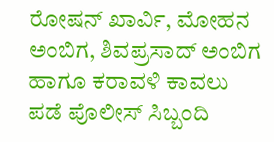ರೋಷನ್ ಖಾರ್ವಿ, ಮೋಹನ ಅಂಬಿಗ, ಶಿವಪ್ರಸಾದ್ ಅಂಬಿಗ ಹಾಗೂ ಕರಾವಳಿ ಕಾವಲು ಪಡೆ ಪೊಲೀಸ್ ಸಿಬ್ಬಂದಿ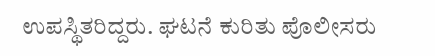ಉಪಸ್ಥಿತರಿದ್ದರು. ಘಟನೆ ಕುರಿತು ಪೊಲೀಸರು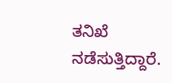ತನಿಖೆ ನಡೆಸುತ್ತಿದ್ದಾರೆ.